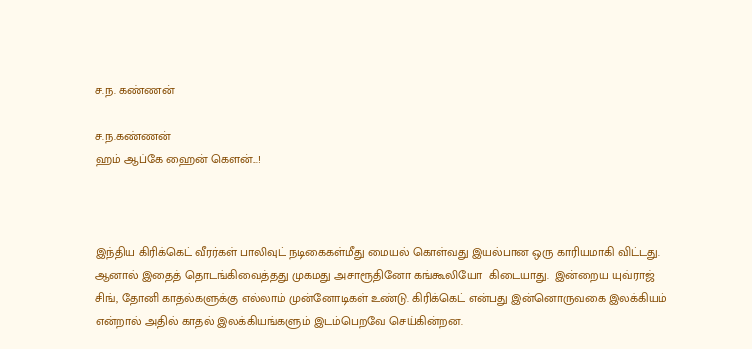ச.ந. கண்ணன்

ச.ந.கண்ணன்
ஹம் ஆப்கே ஹைன் கெளன்...!



இந்திய கிரிக்கெட் வீரர்கள் பாலிவுட் நடிகைகள்மீது மையல் கொள்வது இயல்பான ஒரு காரியமாகி விட்டது. ஆனால் இதைத் தொடங்கிவைத்தது முகமது அசாரூதினோ கங்கூலியோ  கிடையாது.  இன்றைய யுவ்ராஜ் சிங், தோனி காதல்களுக்கு எல்லாம் முன்னோடிகள் உண்டு. கிரிக்கெட் என்பது இன்னொருவகை இலக்கியம் என்றால் அதில் காதல் இலக்கியங்களும் இடம்பெறவே செய்கின்றன.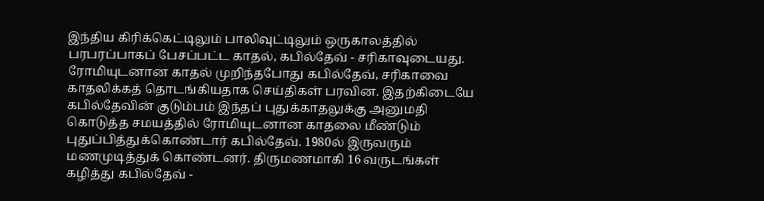இந்திய கிரிக்கெட்டிலும் பாலிவுட்டிலும் ஒருகாலத்தில் பரபரப்பாகப் பேசப்பட்ட காதல், கபில்தேவ் - சரிகாவுடையது. ரோமியுடனான காதல் முறிந்தபோது கபில்தேவ், சரிகாவை காதலிக்கத் தொடங்கியதாக செய்திகள் பரவின. இதற்கிடையே கபில்தேவின் குடும்பம் இந்தப் புதுக்காதலுக்கு அனுமதி கொடுத்த சமயத்தில் ரோமியுடனான காதலை மீண்டும் புதுப்பித்துக்கொண்டார் கபில்தேவ். 1980ல் இருவரும் மணமுடித்துக் கொண்டனர். திருமணமாகி 16 வருடங்கள் கழித்து கபில்தேவ் -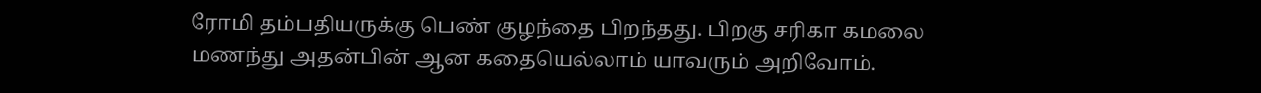ரோமி தம்பதியருக்கு பெண் குழந்தை பிறந்தது. பிறகு சரிகா கமலை மணந்து அதன்பின் ஆன கதையெல்லாம் யாவரும் அறிவோம்.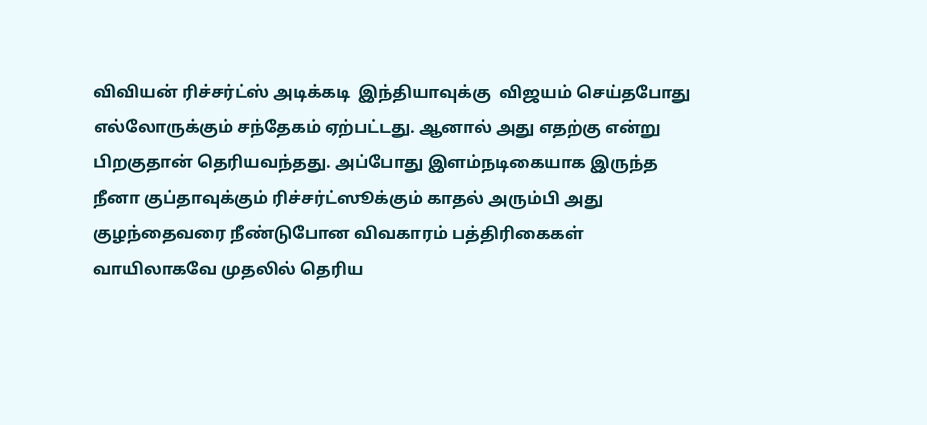விவியன் ரிச்சர்ட்ஸ் அடிக்கடி  இந்தியாவுக்கு  விஜயம் செய்தபோது எல்லோருக்கும் சந்தேகம் ஏற்பட்டது. ஆனால் அது எதற்கு என்று பிறகுதான் தெரியவந்தது. அப்போது இளம்நடிகையாக இருந்த நீனா குப்தாவுக்கும் ரிச்சர்ட்ஸூக்கும் காதல் அரும்பி அது குழந்தைவரை நீண்டுபோன விவகாரம் பத்திரிகைகள் வாயிலாகவே முதலில் தெரிய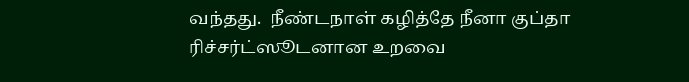வந்தது.  நீண்டநாள் கழித்தே நீனா குப்தா   ரிச்சர்ட்ஸூடனான உறவை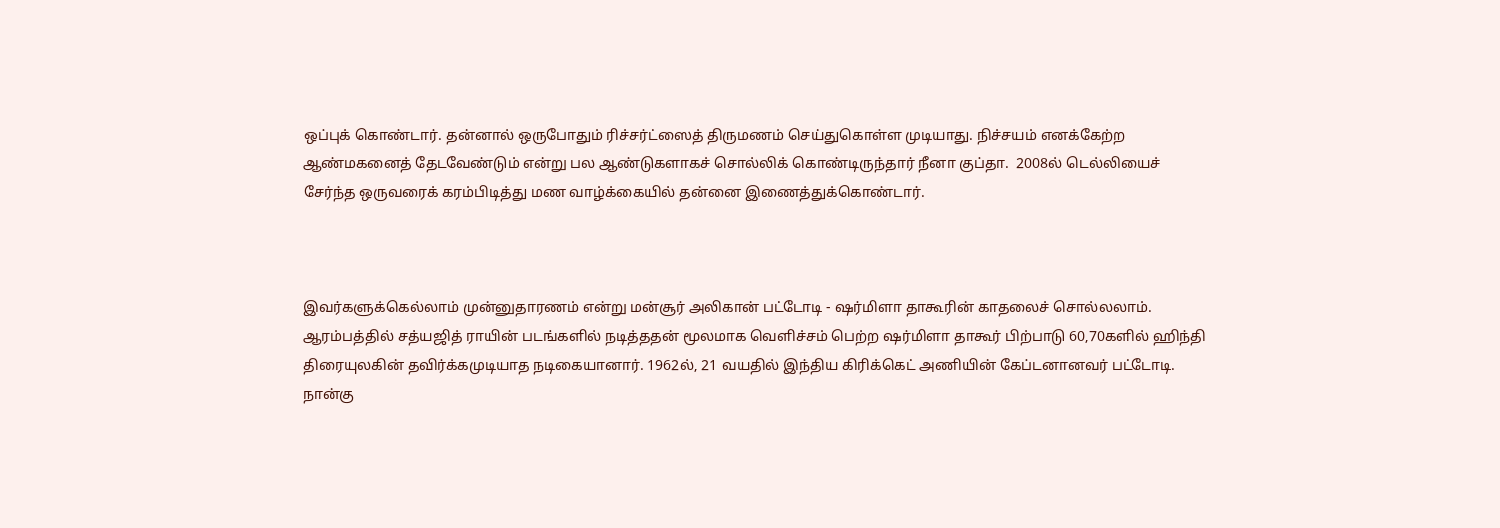ஒப்புக் கொண்டார். தன்னால் ஒருபோதும் ரிச்சர்ட்ஸைத் திருமணம் செய்துகொள்ள முடியாது. நிச்சயம் எனக்கேற்ற ஆண்மகனைத் தேடவேண்டும் என்று பல ஆண்டுகளாகச் சொல்லிக் கொண்டிருந்தார் நீனா குப்தா.  2008ல் டெல்லியைச் சேர்ந்த ஒருவரைக் கரம்பிடித்து மண வாழ்க்கையில் தன்னை இணைத்துக்கொண்டார்.



இவர்களுக்கெல்லாம் முன்னுதாரணம் என்று மன்சூர் அலிகான் பட்டோடி - ஷர்மிளா தாகூரின் காதலைச் சொல்லலாம். ஆரம்பத்தில் சத்யஜித் ராயின் படங்களில் நடித்ததன் மூலமாக வெளிச்சம் பெற்ற ஷர்மிளா தாகூர் பிற்பாடு 60,70களில் ஹிந்தி திரையுலகின் தவிர்க்கமுடியாத நடிகையானார். 1962ல், 21 வயதில் இந்திய கிரிக்கெட் அணியின் கேப்டனானவர் பட்டோடி. நான்கு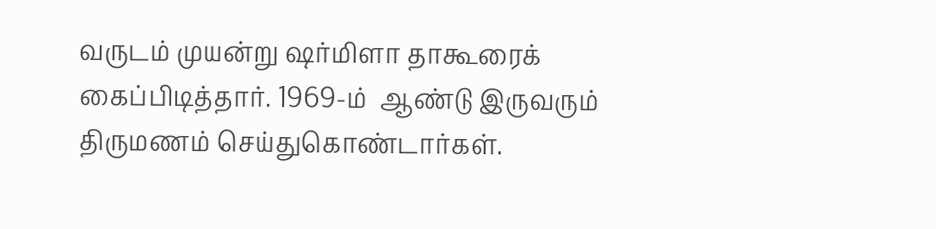வருடம் முயன்று ஷர்மிளா தாகூரைக் கைப்பிடித்தார். 1969-ம்  ஆண்டு இருவரும் திருமணம் செய்துகொண்டார்கள்.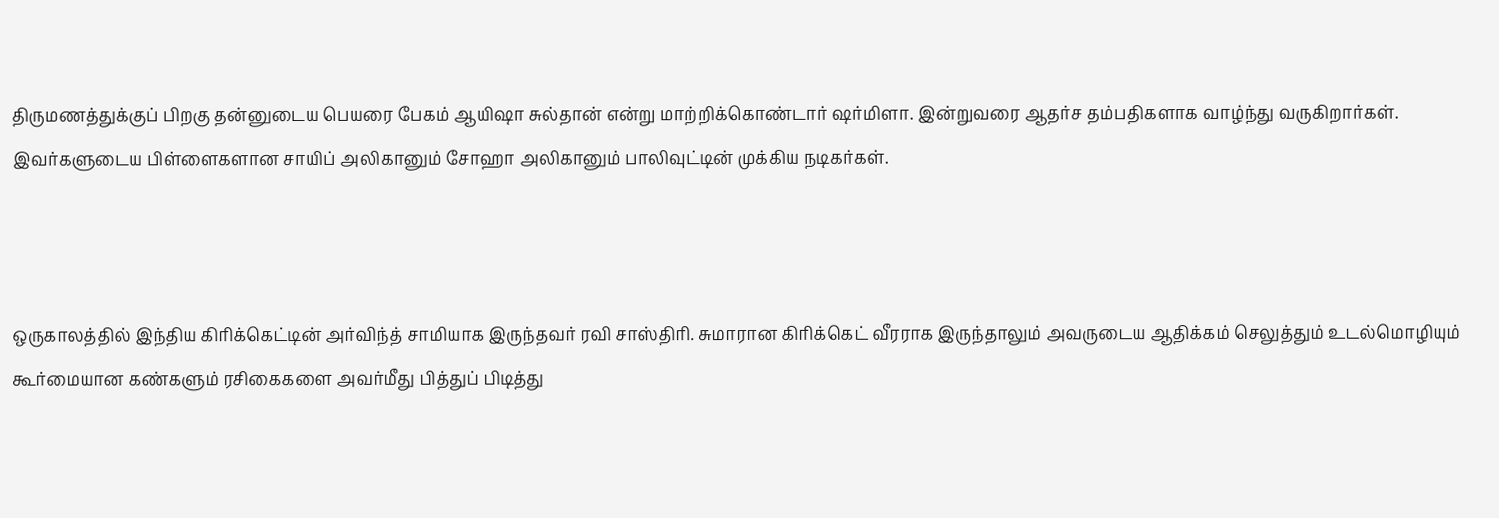திருமணத்துக்குப் பிறகு தன்னுடைய பெயரை பேகம் ஆயிஷா சுல்தான் என்று மாற்றிக்கொண்டார் ஷர்மிளா. இன்றுவரை ஆதர்ச தம்பதிகளாக வாழ்ந்து வருகிறார்கள். இவர்களுடைய பிள்ளைகளான சாயிப் அலிகானும் சோஹா அலிகானும் பாலிவுட்டின் முக்கிய நடிகர்கள்.



ஒருகாலத்தில் இந்திய கிரிக்கெட்டின் அர்விந்த் சாமியாக இருந்தவர் ரவி சாஸ்திரி. சுமாரான கிரிக்கெட் வீரராக இருந்தாலும் அவருடைய ஆதிக்கம் செலுத்தும் உடல்மொழியும் கூர்மையான கண்களும் ரசிகைகளை அவர்மீது பித்துப் பிடித்து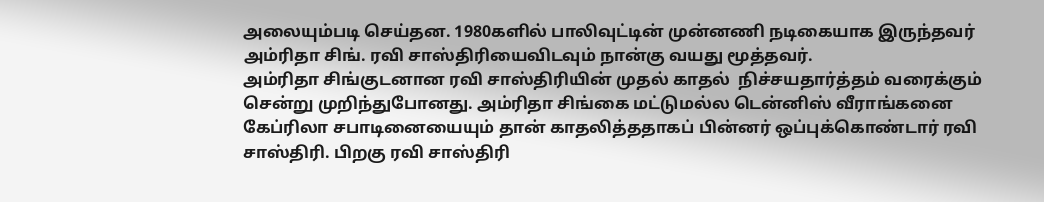அலையும்படி செய்தன. 1980களில் பாலிவுட்டின் முன்னணி நடிகையாக இருந்தவர் அம்ரிதா சிங். ரவி சாஸ்திரியைவிடவும் நான்கு வயது மூத்தவர்.
அம்ரிதா சிங்குடனான ரவி சாஸ்திரியின் முதல் காதல்  நிச்சயதார்த்தம் வரைக்கும் சென்று முறிந்துபோனது. அம்ரிதா சிங்கை மட்டுமல்ல டென்னிஸ் வீராங்கனை கேப்ரிலா சபாடினையையும் தான் காதலித்ததாகப் பின்னர் ஒப்புக்கொண்டார் ரவி சாஸ்திரி. பிறகு ரவி சாஸ்திரி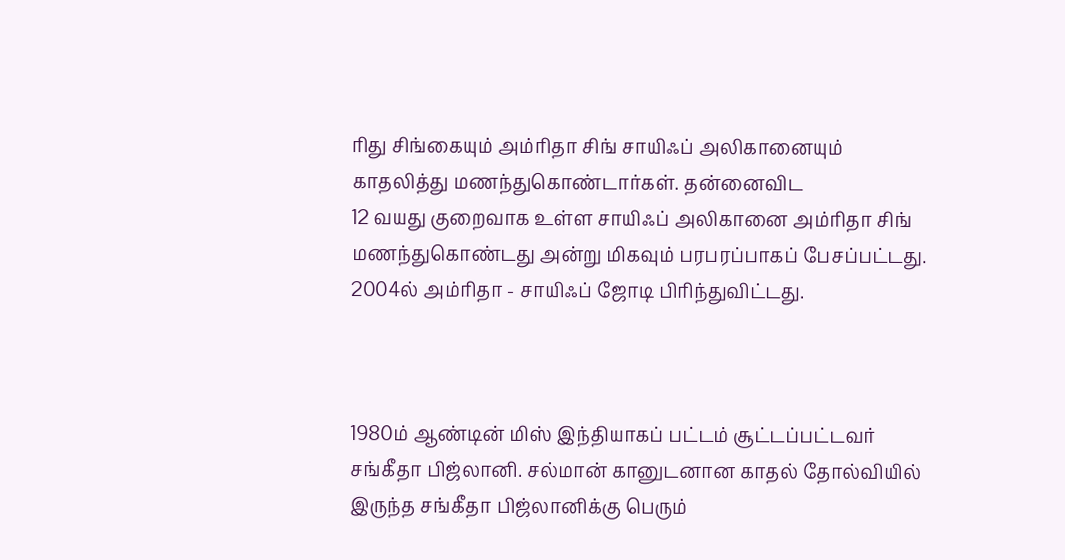ரிது சிங்கையும் அம்ரிதா சிங் சாயிஃப் அலிகானையும் காதலித்து மணந்துகொண்டார்கள். தன்னைவிட
12 வயது குறைவாக உள்ள சாயிஃப் அலிகானை அம்ரிதா சிங் மணந்துகொண்டது அன்று மிகவும் பரபரப்பாகப் பேசப்பட்டது. 2004ல் அம்ரிதா - சாயிஃப் ஜோடி பிரிந்துவிட்டது.



1980ம் ஆண்டின் மிஸ் இந்தியாகப் பட்டம் சூட்டப்பட்டவர் சங்கீதா பிஜ்லானி. சல்மான் கானுடனான காதல் தோல்வியில் இருந்த சங்கீதா பிஜ்லானிக்கு பெரும்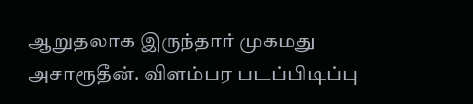ஆறுதலாக இருந்தார் முகமது அசாரூதீன். விளம்பர படப்பிடிப்பு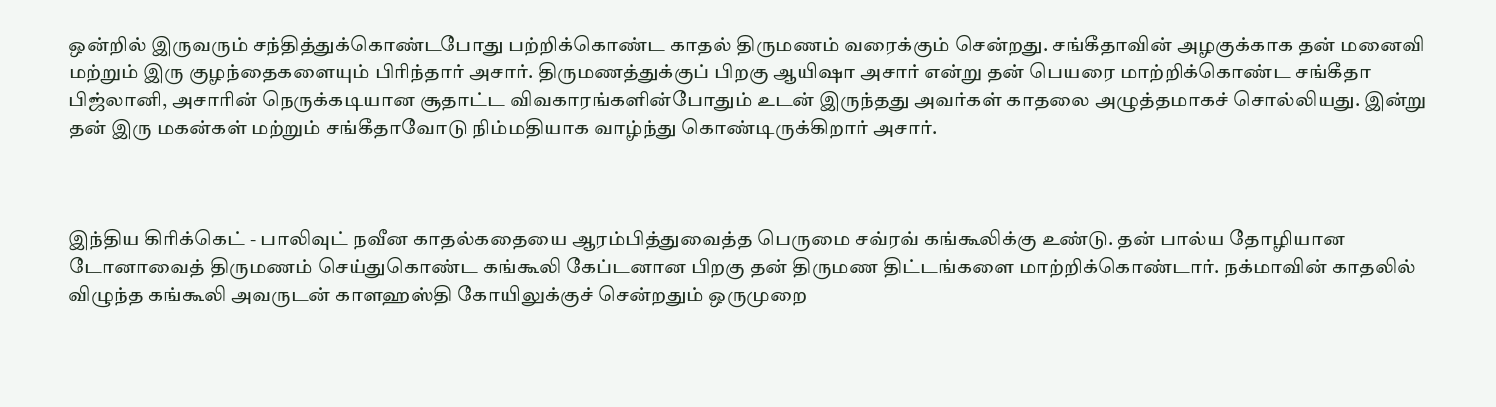ஒன்றில் இருவரும் சந்தித்துக்கொண்டபோது பற்றிக்கொண்ட காதல் திருமணம் வரைக்கும் சென்றது. சங்கீதாவின் அழகுக்காக தன் மனைவி மற்றும் இரு குழந்தைகளையும் பிரிந்தார் அசார். திருமணத்துக்குப் பிறகு ஆயிஷா அசார் என்று தன் பெயரை மாற்றிக்கொண்ட சங்கீதா பிஜ்லானி, அசாரின் நெருக்கடியான சூதாட்ட விவகாரங்களின்போதும் உடன் இருந்தது அவர்கள் காதலை அழுத்தமாகச் சொல்லியது. இன்று தன் இரு மகன்கள் மற்றும் சங்கீதாவோடு நிம்மதியாக வாழ்ந்து கொண்டிருக்கிறார் அசார்.



இந்திய கிரிக்கெட் - பாலிவுட் நவீன காதல்கதையை ஆரம்பித்துவைத்த பெருமை சவ்ரவ் கங்கூலிக்கு உண்டு. தன் பால்ய தோழியான டோனாவைத் திருமணம் செய்துகொண்ட கங்கூலி கேப்டனான பிறகு தன் திருமண திட்டங்களை மாற்றிக்கொண்டார். நக்மாவின் காதலில் விழுந்த கங்கூலி அவருடன் காளஹஸ்தி கோயிலுக்குச் சென்றதும் ஒருமுறை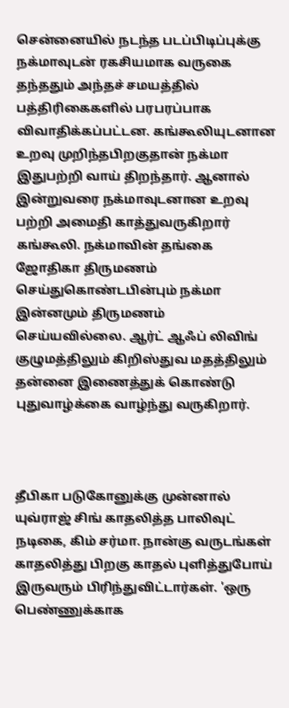சென்னையில் நடந்த படப்பிடிப்புக்கு நக்மாவுடன் ரகசியமாக வருகை தந்ததும் அந்தச் சமயத்தில் பத்திரிகைகளில் பரபரப்பாக விவாதிக்கப்பட்டன. கங்கூலியுடனான உறவு முறிந்தபிறகுதான் நக்மா இதுபற்றி வாய் திறந்தார். ஆனால் இன்றுவரை நக்மாவுடனான உறவு பற்றி அமைதி காத்துவருகிறார் கங்கூலி. நக்மாவின் தங்கை ஜோதிகா திருமணம் செய்துகொண்டபின்பும் நக்மா இன்னமும் திருமணம் செய்யவில்லை. ஆர்ட் ஆஃப் லிவிங் குழுமத்திலும் கிறிஸ்துவ மதத்திலும் தன்னை இணைத்துக் கொண்டு புதுவாழ்க்கை வாழ்ந்து வருகிறார்.



தீபிகா படுகோனுக்கு முன்னால் யுவ்ராஜ் சிங் காதலித்த பாலிவுட் நடிகை, கிம் சர்மா. நான்கு வருடங்கள் காதலித்து பிறகு காதல் புளித்துபோய் இருவரும் பிரிந்துவிட்டார்கள். 'ஒரு பெண்ணுக்காக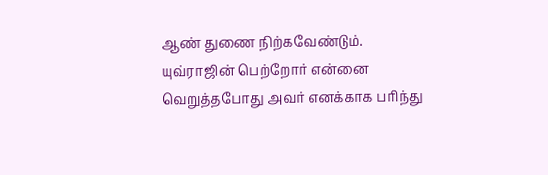ஆண் துணை நிற்கவேண்டும். யுவ்ராஜின் பெற்றோர் என்னை வெறுத்தபோது அவர் எனக்காக பரிந்து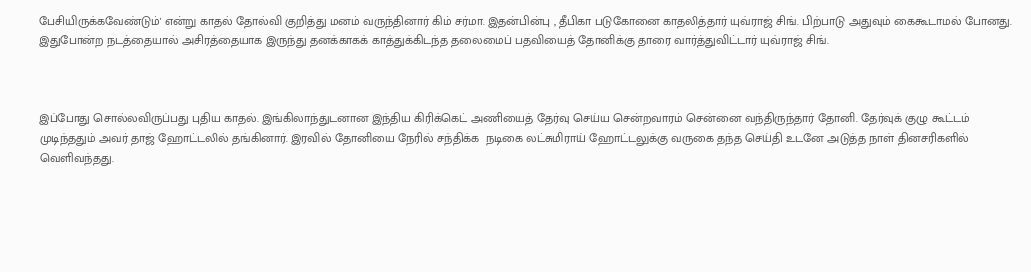பேசியிருக்கவேண்டும்' என்று காதல் தோல்வி குறித்து மனம் வருந்தினார் கிம் சர்மா. இதன்பின்பு , தீபிகா படுகோனை காதலித்தார் யுவ்ராஜ் சிங். பிற்பாடு அதுவும் கைகூடாமல் போனது. இதுபோன்ற நடத்தையால் அசிரத்தையாக இருந்து தனக்காகக் காத்துக்கிடந்த தலைமைப் பதவியைத் தோனிக்கு தாரை வார்த்துவிட்டார் யுவ்ராஜ் சிங்.



இப்போது சொல்லவிருப்பது புதிய காதல். இங்கிலாந்துடனான இந்திய கிரிக்கெட் அணியைத் தேர்வு செய்ய சென்றவாரம் சென்னை வந்திருந்தார் தோனி. தேர்வுக் குழு கூட்டம் முடிந்ததும் அவர் தாஜ் ஹோட்டலில் தங்கினார். இரவில் தோனியை நேரில் சந்திக்க  நடிகை லட்சுமிராய் ஹோட்டலுக்கு வருகை தந்த செய்தி உடனே அடுத்த நாள் தினசரிகளில் வெளிவந்தது.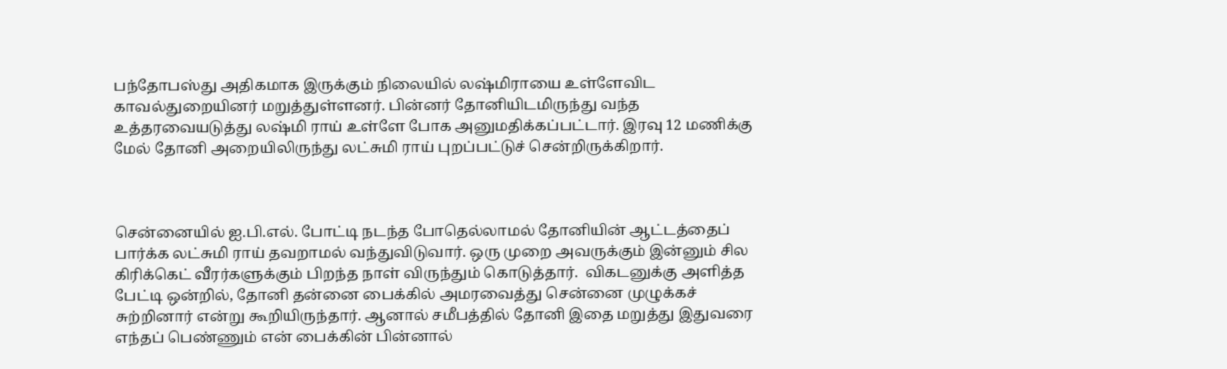பந்தோபஸ்து அதிகமாக இருக்கும் நிலையில் லஷ்மிராயை உள்ளேவிட காவல்துறையினர் மறுத்துள்ளனர். பின்னர் தோனியிடமிருந்து வந்த உத்தரவையடுத்து லஷ்மி ராய் உள்ளே போக அனுமதிக்கப்பட்டார். இரவு 12 மணிக்கு மேல் தோனி அறையிலிருந்து லட்சுமி ராய் புறப்பட்டுச் சென்றிருக்கிறார்.



சென்னையில் ஐ.பி.எல். போட்டி நடந்த போதெல்லாமல் தோனியின் ஆட்டத்தைப் பார்க்க லட்சுமி ராய் தவறாமல் வந்துவிடுவார். ஒரு முறை அவருக்கும் இன்னும் சில கிரிக்கெட் வீரர்களுக்கும் பிறந்த நாள் விருந்தும் கொடுத்தார்.  விகடனுக்கு அளித்த பேட்டி ஒன்றில், தோனி தன்னை பைக்கில் அமரவைத்து சென்னை முழுக்கச் சுற்றினார் என்று கூறியிருந்தார். ஆனால் சமீபத்தில் தோனி இதை மறுத்து இதுவரை எந்தப் பெண்ணும் என் பைக்கின் பின்னால்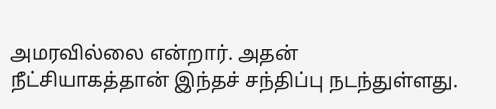அமரவில்லை என்றார். அதன் நீட்சியாகத்தான் இந்தச் சந்திப்பு நடந்துள்ளது.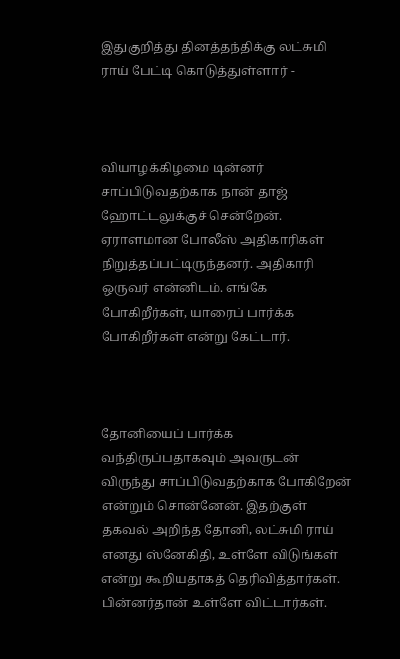இதுகுறித்து தினத்தந்திக்கு லட்சுமி ராய் பேட்டி கொடுத்துள்ளார் -



வியாழக்கிழமை டின்னர் சாப்பிடுவதற்காக நான் தாஜ் ஹோட்டலுக்குச் சென்றேன். ஏராளமான போலீஸ் அதிகாரிகள் நிறுத்தப்பட்டிருந்தனர். அதிகாரி ஒருவர் என்னிடம். எங்கே போகிறீர்கள், யாரைப் பார்க்க போகிறீர்கள் என்று கேட்டார்.



தோனியைப் பார்க்க வந்திருப்பதாகவும் அவருடன் விருந்து சாப்பிடுவதற்காக போகிறேன் என்றும் சொன்னேன். இதற்குள் தகவல் அறிந்த தோனி, லட்சுமி ராய் எனது ஸ்னேகிதி, உள்ளே விடுங்கள் என்று கூறியதாகத் தெரிவித்தார்கள். பின்னர்தான் உள்ளே விட்டார்கள்.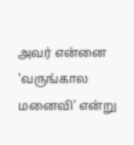அவர் என்னை 'வருங்கால மனைவி' என்று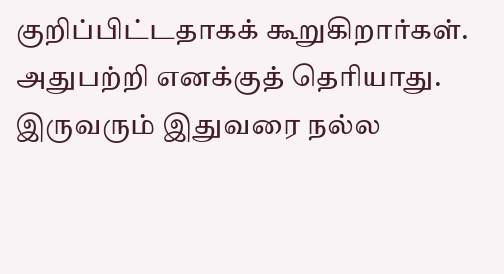குறிப்பிட்டதாகக் கூறுகிறார்கள். அதுபற்றி எனக்குத் தெரியாது. இருவரும் இதுவரை நல்ல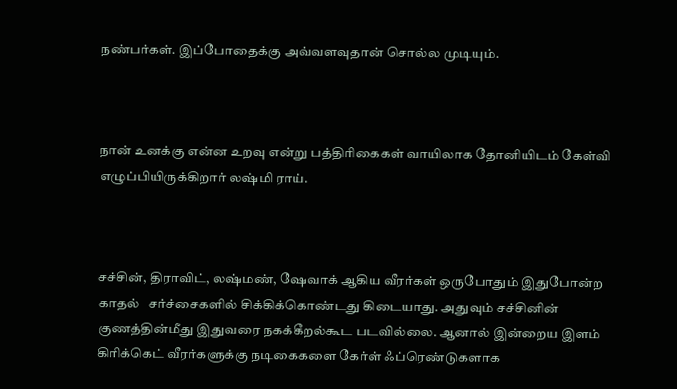நண்பர்கள். இப்போதைக்கு அவ்வளவுதான் சொல்ல முடியும்.



நான் உனக்கு என்ன உறவு என்று பத்திரிகைகள் வாயிலாக தோனியிடம் கேள்வி எழுப்பியிருக்கிறார் லஷ்மி ராய்.



சச்சின், திராவிட், லஷ்மண், ஷேவாக் ஆகிய வீரர்கள் ஒருபோதும் இதுபோன்ற காதல்   சர்ச்சைகளில் சிக்கிக்கொண்டது கிடையாது. அதுவும் சச்சினின் குணத்தின்மீது இதுவரை நகக்கீறல்கூட படவில்லை. ஆனால் இன்றைய இளம் கிரிக்கெட் வீரர்களுக்கு நடிகைகளை கேர்ள் ஃப்ரெண்டுகளாக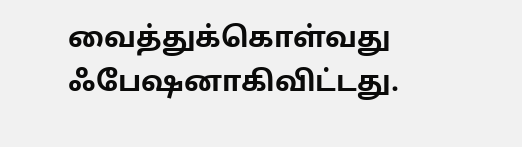வைத்துக்கொள்வது ஃபேஷனாகிவிட்டது.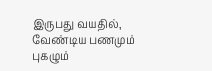இருபது வயதில், வேண்டிய பணமும் புகழும்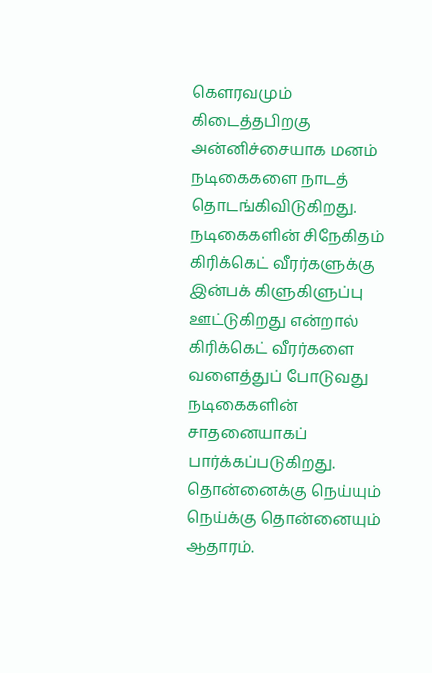கெளரவமும் கிடைத்தபிறகு அன்னிச்சையாக மனம் நடிகைகளை நாடத் தொடங்கிவிடுகிறது. நடிகைகளின் சிநேகிதம் கிரிக்கெட் வீரர்களுக்கு இன்பக் கிளுகிளுப்பு ஊட்டுகிறது என்றால் கிரிக்கெட் வீரர்களை வளைத்துப் போடுவது நடிகைகளின் சாதனையாகப் பார்க்கப்படுகிறது. தொன்னைக்கு நெய்யும் நெய்க்கு தொன்னையும் ஆதாரம்.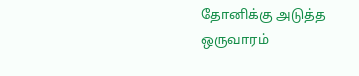தோனிக்கு அடுத்த ஒருவாரம்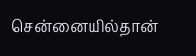சென்னையில்தான்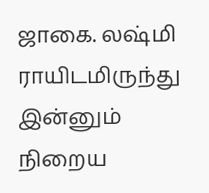ஜாகை. லஷ்மி ராயிடமிருந்து இன்னும் நிறைய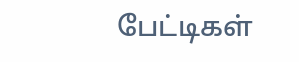பேட்டிகள்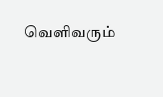வெளிவரும்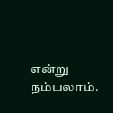என்று நம்பலாம்.